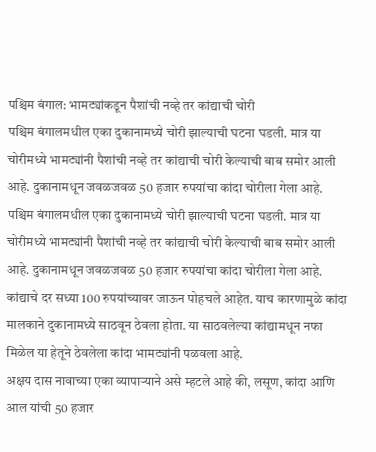पश्चिम बंगाल: भामट्यांकडून पैशांची नव्हे तर कांद्याची चोरी
पश्चिम बंगालमधील एका दुकानामध्ये चोरी झाल्याची घटना घडली. मात्र या चोरीमध्ये भामट्यांनी पैशांची नव्हे तर कांद्याची चोरी केल्याची बाब समोर आली आहे. दुकानामधून जवळजवळ 50 हजार रुपयांचा कांदा चोरीला गेला आहे.
पश्चिम बंगालमधील एका दुकानामध्ये चोरी झाल्याची घटना घडली. मात्र या चोरीमध्ये भामट्यांनी पैशांची नव्हे तर कांद्याची चोरी केल्याची बाब समोर आली आहे. दुकानामधून जवळजवळ 50 हजार रुपयांचा कांदा चोरीला गेला आहे. कांद्याचे दर सध्या 100 रुपयांच्यावर जाऊन पोहचले आहेत. याच कारणामुळे कांदा मालकाने दुकानामध्ये साठवून ठेवला होता. या साठवलेल्या कांद्यामधून नफा मिळेल या हेतूने ठेवलेला कांदा भामट्यांनी पळवला आहे.
अक्षय दास नावाच्या एका व्यापाऱ्याने असे म्हटले आहे की, लसूण, कांदा आणि आल यांची 50 हजार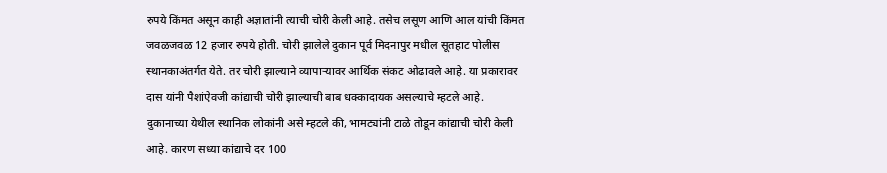रुपये किंमत असून काही अज्ञातांनी त्याची चोरी केली आहे. तसेच लसूण आणि आल यांची किंमत जवळजवळ 12 हजार रुपये होती. चोरी झालेले दुकान पूर्व मिदनापुर मधील सूतहाट पोलीस स्थानकाअंतर्गत येते. तर चोरी झाल्याने व्यापाऱ्यावर आर्थिक संकट ओढावले आहे. या प्रकारावर दास यांनी पैशांऐवजी कांद्याची चोरी झाल्याची बाब धक्कादायक असल्याचे म्हटले आहे. दुकानाच्या येथील स्थानिक लोकांनी असे म्हटले की, भामट्यांनी टाळे तोडून कांद्याची चोरी केली आहे. कारण सध्या कांद्याचे दर 100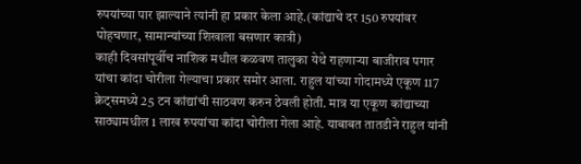रुपयांच्या पार झाल्याने त्यांनी हा प्रकार केला आहे.(कांद्याचे दर 150 रुपयांवर पोहचणार, सामान्यांच्या शिखाला बसणार कात्री)
काही दिवसांपूर्वीच नाशिक मधील कळवण तालुका येथे राहणाऱ्या बाजीराव पगार यांचा कांदा चोरीला गेल्याचा प्रकार समोर आला. राहुल यांच्या गोदामध्ये एकूण 117 क्रेट्समध्ये 25 टन कांद्यांची साठवण करुन ठेवली होती. मात्र या एकूण कांद्याच्या साठ्यामधील 1 लाख रुपयांचा कांदा चोरीला गेला आहे. याबाबत तातडीने राहुल यांनी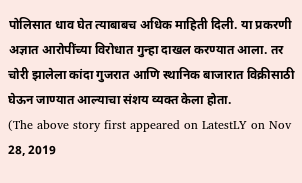पोलिसात धाव घेत त्याबाबच अधिक माहिती दिली. या प्रकरणी अज्ञात आरोपींच्या विरोधात गुन्हा दाखल करण्यात आला. तर चोरी झालेला कांदा गुजरात आणि स्थानिक बाजारात विक्रीसाठी घेऊन जाण्यात आल्याचा संशय व्यक्त केला होता.
(The above story first appeared on LatestLY on Nov 28, 2019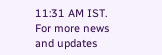11:31 AM IST. For more news and updates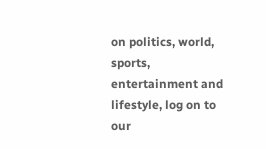on politics, world, sports, entertainment and lifestyle, log on to our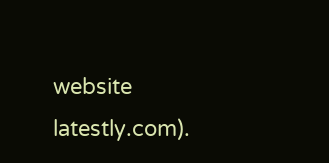website latestly.com).